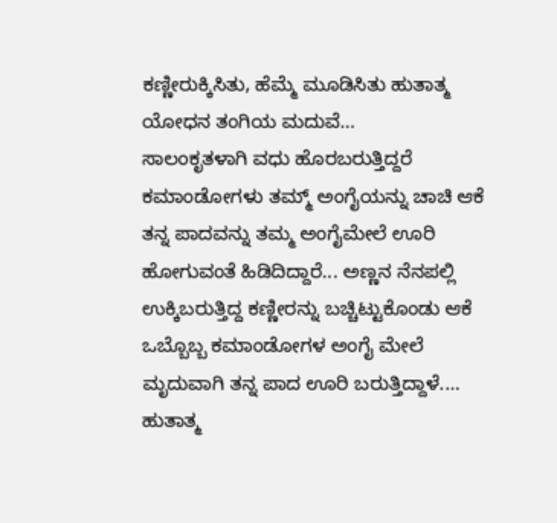ಕಣ್ಣೀರುಕ್ಕಿಸಿತು, ಹೆಮ್ಮೆ ಮೂಡಿಸಿತು ಹುತಾತ್ಮ ಯೋಧನ ತಂಗಿಯ ಮದುವೆ...
ಸಾಲಂಕೃತಳಾಗಿ ವಧು ಹೊರಬರುತ್ತಿದ್ದರೆ ಕಮಾಂಡೋಗಳು ತಮ್ಮ್ ಅಂಗೈಯನ್ನು ಚಾಚಿ ಆಕೆ ತನ್ನ ಪಾದವನ್ನು ತಮ್ಮ ಅಂಗೈಮೇಲೆ ಊರಿ ಹೋಗುವಂತೆ ಹಿಡಿದಿದ್ದಾರೆ... ಅಣ್ಣನ ನೆನಪಲ್ಲಿ ಉಕ್ಕಿಬರುತ್ತಿದ್ದ ಕಣ್ಣೀರನ್ನು ಬಚ್ಚಿಟ್ಟುಕೊಂಡು ಆಕೆ ಒಬ್ಬೊಬ್ಬ ಕಮಾಂಡೋಗಳ ಅಂಗೈ ಮೇಲೆ ಮೃದುವಾಗಿ ತನ್ನ ಪಾದ ಊರಿ ಬರುತ್ತಿದ್ದಾಳೆ.... ಹುತಾತ್ಮ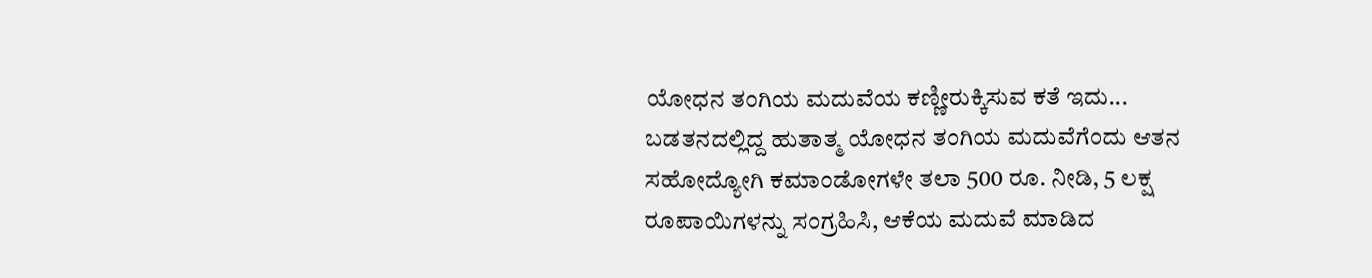ಯೋಧನ ತಂಗಿಯ ಮದುವೆಯ ಕಣ್ಣೀರುಕ್ಕಿಸುವ ಕತೆ ಇದು...
ಬಡತನದಲ್ಲಿದ್ದ ಹುತಾತ್ಮ ಯೋಧನ ತಂಗಿಯ ಮದುವೆಗೆಂದು ಆತನ ಸಹೋದ್ಯೋಗಿ ಕಮಾಂಡೋಗಳೇ ತಲಾ 500 ರೂ. ನೀಡಿ, 5 ಲಕ್ಷ ರೂಪಾಯಿಗಳನ್ನು ಸಂಗ್ರಹಿಸಿ, ಆಕೆಯ ಮದುವೆ ಮಾಡಿದ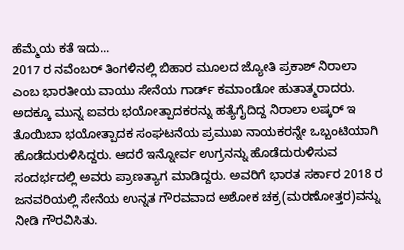ಹೆಮ್ಮೆಯ ಕತೆ ಇದು...
2017 ರ ನವೆಂಬರ್ ತಿಂಗಳಿನಲ್ಲಿ ಬಿಹಾರ ಮೂಲದ ಜ್ಯೋತಿ ಪ್ರಕಾಶ್ ನಿರಾಲಾ ಎಂಬ ಭಾರತೀಯ ವಾಯು ಸೇನೆಯ ಗಾರ್ಡ್ ಕಮಾಂಡೋ ಹುತಾತ್ಮರಾದರು. ಅದಕ್ಕೂ ಮುನ್ನ ಐವರು ಭಯೋತ್ಪಾದಕರನ್ನು ಹತ್ಯೆಗೈದಿದ್ದ ನಿರಾಲಾ ಲಷ್ಕರ್ ಇ ತೊಯಿಬಾ ಭಯೋತ್ಪಾದಕ ಸಂಘಟನೆಯ ಪ್ರಮುಖ ನಾಯಕರನ್ನೇ ಒಬ್ಬಂಟಿಯಾಗಿ ಹೊಡೆದುರುಳಿಸಿದ್ದರು. ಆದರೆ ಇನ್ನೋರ್ವ ಉಗ್ರನನ್ನು ಹೊಡೆದುರುಳಿಸುವ ಸಂದರ್ಭದಲ್ಲಿ ಅವರು ಪ್ರಾಣತ್ಯಾಗ ಮಾಡಿದ್ದರು. ಅವರಿಗೆ ಭಾರತ ಸರ್ಕಾರ 2018 ರ ಜನವರಿಯಲ್ಲಿ ಸೇನೆಯ ಉನ್ನತ ಗೌರವವಾದ ಅಶೋಕ ಚಕ್ರ(ಮರಣೋತ್ತರ)ವನ್ನು ನೀಡಿ ಗೌರವಿಸಿತು.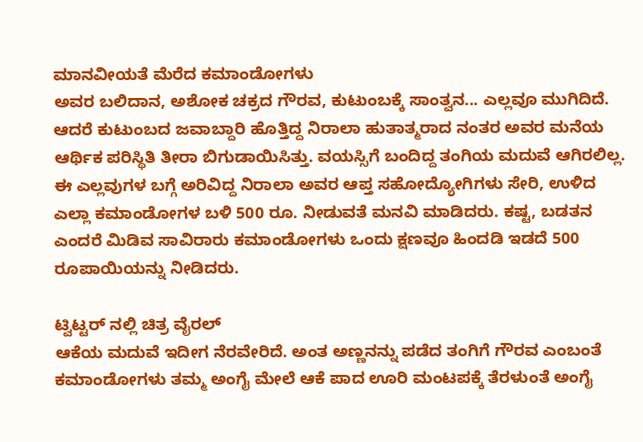ಮಾನವೀಯತೆ ಮೆರೆದ ಕಮಾಂಡೋಗಳು
ಅವರ ಬಲಿದಾನ, ಅಶೋಕ ಚಕ್ರದ ಗೌರವ, ಕುಟುಂಬಕ್ಕೆ ಸಾಂತ್ವನ... ಎಲ್ಲವೂ ಮುಗಿದಿದೆ. ಆದರೆ ಕುಟುಂಬದ ಜವಾಬ್ದಾರಿ ಹೊತ್ತಿದ್ದ ನಿರಾಲಾ ಹುತಾತ್ಮರಾದ ನಂತರ ಅವರ ಮನೆಯ ಆರ್ಥಿಕ ಪರಿಸ್ಥಿತಿ ತೀರಾ ಬಿಗುಡಾಯಿಸಿತ್ತು. ವಯಸ್ಸಿಗೆ ಬಂದಿದ್ದ ತಂಗಿಯ ಮದುವೆ ಆಗಿರಲಿಲ್ಲ. ಈ ಎಲ್ಲವುಗಳ ಬಗ್ಗೆ ಅರಿವಿದ್ದ ನಿರಾಲಾ ಅವರ ಆಪ್ತ ಸಹೋದ್ಯೋಗಿಗಳು ಸೇರಿ, ಉಳಿದ ಎಲ್ಲಾ ಕಮಾಂಡೋಗಳ ಬಳಿ 500 ರೂ. ನೀಡುವತೆ ಮನವಿ ಮಾಡಿದರು. ಕಷ್ಟ, ಬಡತನ ಎಂದರೆ ಮಿಡಿವ ಸಾವಿರಾರು ಕಮಾಂಡೋಗಳು ಒಂದು ಕ್ಷಣವೂ ಹಿಂದಡಿ ಇಡದೆ 500 ರೂಪಾಯಿಯನ್ನು ನೀಡಿದರು.

ಟ್ವಿಟ್ಟರ್ ನಲ್ಲಿ ಚಿತ್ರ ವೈರಲ್
ಆಕೆಯ ಮದುವೆ ಇದೀಗ ನೆರವೇರಿದೆ. ಅಂತ ಅಣ್ಣನನ್ನು ಪಡೆದ ತಂಗಿಗೆ ಗೌರವ ಎಂಬಂತೆ ಕಮಾಂಡೋಗಳು ತಮ್ಮ ಅಂಗೈ ಮೇಲೆ ಆಕೆ ಪಾದ ಊರಿ ಮಂಟಪಕ್ಕೆ ತೆರಳುಂತೆ ಅಂಗೈ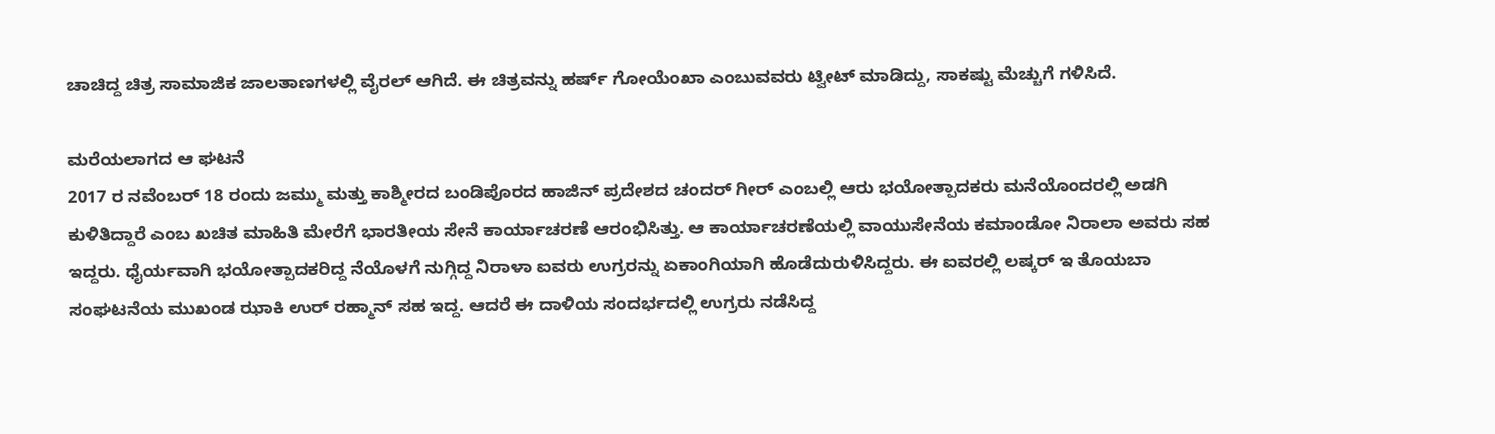ಚಾಚಿದ್ದ ಚಿತ್ರ ಸಾಮಾಜಿಕ ಜಾಲತಾಣಗಳಲ್ಲಿ ವೈರಲ್ ಆಗಿದೆ. ಈ ಚಿತ್ರವನ್ನು ಹರ್ಷ್ ಗೋಯೆಂಖಾ ಎಂಬುವವರು ಟ್ವೀಟ್ ಮಾಡಿದ್ದು, ಸಾಕಷ್ಟು ಮೆಚ್ಚುಗೆ ಗಳಿಸಿದೆ.

ಮರೆಯಲಾಗದ ಆ ಘಟನೆ
2017 ರ ನವೆಂಬರ್ 18 ರಂದು ಜಮ್ಮು ಮತ್ತು ಕಾಶ್ಮೀರದ ಬಂಡಿಪೊರದ ಹಾಜಿನ್ ಪ್ರದೇಶದ ಚಂದರ್ ಗೀರ್ ಎಂಬಲ್ಲಿ ಆರು ಭಯೋತ್ಪಾದಕರು ಮನೆಯೊಂದರಲ್ಲಿ ಅಡಗಿ ಕುಳಿತಿದ್ದಾರೆ ಎಂಬ ಖಚಿತ ಮಾಹಿತಿ ಮೇರೆಗೆ ಭಾರತೀಯ ಸೇನೆ ಕಾರ್ಯಾಚರಣೆ ಆರಂಭಿಸಿತ್ತು. ಆ ಕಾರ್ಯಾಚರಣೆಯಲ್ಲಿ ವಾಯುಸೇನೆಯ ಕಮಾಂಡೋ ನಿರಾಲಾ ಅವರು ಸಹ ಇದ್ದರು. ಧೈರ್ಯವಾಗಿ ಭಯೋತ್ಪಾದಕರಿದ್ದ ನೆಯೊಳಗೆ ನುಗ್ಗಿದ್ದ ನಿರಾಳಾ ಐವರು ಉಗ್ರರನ್ನು ಏಕಾಂಗಿಯಾಗಿ ಹೊಡೆದುರುಳಿಸಿದ್ದರು. ಈ ಐವರಲ್ಲಿ ಲಷ್ಕರ್ ಇ ತೊಯಬಾ ಸಂಘಟನೆಯ ಮುಖಂಡ ಝಾಕಿ ಉರ್ ರಹ್ಮಾನ್ ಸಹ ಇದ್ದ. ಆದರೆ ಈ ದಾಳಿಯ ಸಂದರ್ಭದಲ್ಲಿ ಉಗ್ರರು ನಡೆಸಿದ್ದ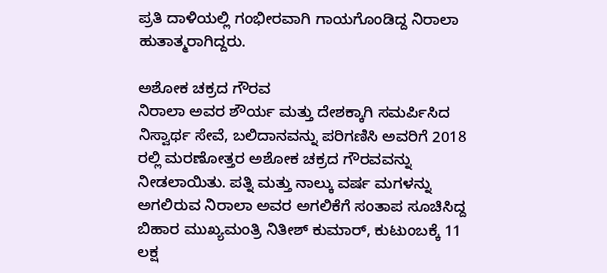ಪ್ರತಿ ದಾಳಿಯಲ್ಲಿ ಗಂಭೀರವಾಗಿ ಗಾಯಗೊಂಡಿದ್ದ ನಿರಾಲಾ ಹುತಾತ್ಮರಾಗಿದ್ದರು.

ಅಶೋಕ ಚಕ್ರದ ಗೌರವ
ನಿರಾಲಾ ಅವರ ಶೌರ್ಯ ಮತ್ತು ದೇಶಕ್ಕಾಗಿ ಸಮರ್ಪಿಸಿದ ನಿಸ್ವಾರ್ಥ ಸೇವೆ, ಬಲಿದಾನವನ್ನು ಪರಿಗಣಿಸಿ ಅವರಿಗೆ 2018 ರಲ್ಲಿ ಮರಣೋತ್ತರ ಅಶೋಕ ಚಕ್ರದ ಗೌರವವನ್ನು ನೀಡಲಾಯಿತು. ಪತ್ನಿ ಮತ್ತು ನಾಲ್ಕು ವರ್ಷ ಮಗಳನ್ನು ಅಗಲಿರುವ ನಿರಾಲಾ ಅವರ ಅಗಲಿಕೆಗೆ ಸಂತಾಪ ಸೂಚಿಸಿದ್ದ ಬಿಹಾರ ಮುಖ್ಯಮಂತ್ರಿ ನಿತೀಶ್ ಕುಮಾರ್, ಕುಟುಂಬಕ್ಕೆ 11 ಲಕ್ಷ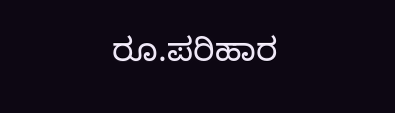ರೂ.ಪರಿಹಾರ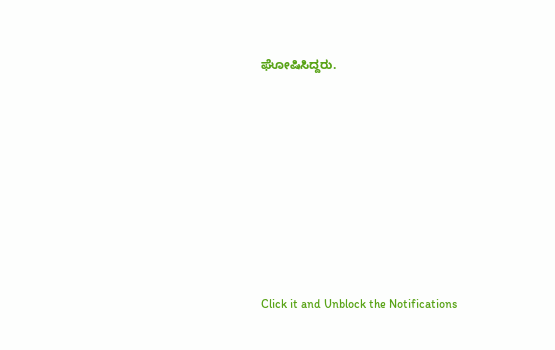ಘೋಷಿಸಿದ್ದರು.












Click it and Unblock the Notifications